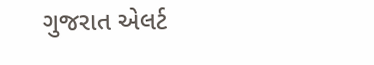ગુજરાત એલર્ટ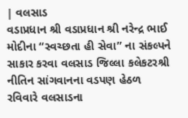| વલસાડ
વડાપ્રધાન શ્રી વડાપ્રધાન શ્રી નરેન્દ્ર ભાઈ મોદીના “સ્વચ્છતા હી સેવા” ના સંકલ્પને સાકાર કરવા વલસાડ જિલ્લા કલેકટરશ્રી નીતિન સાંગવાનના વડપણ હેઠળ રવિવારે વલસાડના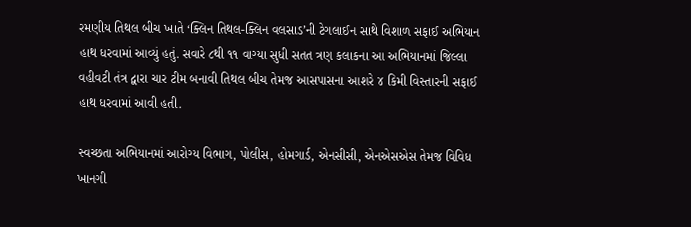રમણીય તિથલ બીચ ખાતે ‘ક્લિન તિથલ-ક્લિન વલસાડ’ની ટેગલાઈન સાથે વિશાળ સફાઈ અભિયાન હાથ ધરવામાં આવ્યું હતું. સવારે ૮થી ૧૧ વાગ્યા સુધી સતત ત્રણ કલાકના આ અભિયાનમાં જિલ્લા વહીવટી તંત્ર દ્વારા ચાર ટીમ બનાવી તિથલ બીચ તેમજ આસપાસના આશરે ૪ કિમી વિસ્તારની સફાઈ હાથ ધરવામાં આવી હતી.

સ્વચ્છતા અભિયાનમાં આરોગ્ય વિભાગ, પોલીસ, હોમગાર્ડ, એનસીસી, એનએસએસ તેમજ વિવિધ ખાનગી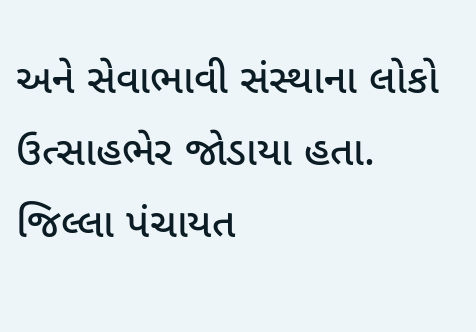અને સેવાભાવી સંસ્થાના લોકો ઉત્સાહભેર જોડાયા હતા. જિલ્લા પંચાયત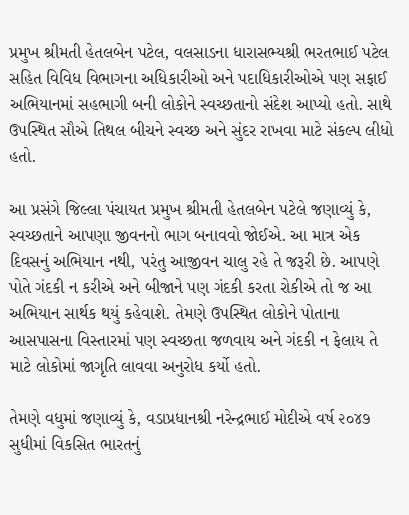પ્રમુખ શ્રીમતી હેતલબેન પટેલ, વલસાડના ધારાસભ્યશ્રી ભરતભાઈ પટેલ સહિત વિવિધ વિભાગના અધિકારીઓ અને પદાધિકારીઓએ પણ સફાઈ અભિયાનમાં સહભાગી બની લોકોને સ્વચ્છતાનો સંદેશ આપ્યો હતો. સાથે ઉપસ્થિત સૌએ તિથલ બીચને સ્વચ્છ અને સુંદર રાખવા માટે સંકલ્પ લીધો હતો.

આ પ્રસંગે જિલ્લા પંચાયત પ્રમુખ શ્રીમતી હેતલબેન પટેલે જણાવ્યું કે, સ્વચ્છતાને આપણા જીવનનો ભાગ બનાવવો જોઈએ. આ માત્ર એક દિવસનું અભિયાન નથી, પરંતુ આજીવન ચાલુ રહે તે જરૂરી છે. આપણે પોતે ગંદકી ન કરીએ અને બીજાને પણ ગંદકી કરતા રોકીએ તો જ આ અભિયાન સાર્થક થયું કહેવાશે. તેમણે ઉપસ્થિત લોકોને પોતાના આસપાસના વિસ્તારમાં પણ સ્વચ્છતા જળવાય અને ગંદકી ન ફેલાય તે માટે લોકોમાં જાગૃતિ લાવવા અનુરોધ કર્યો હતો.

તેમણે વધુમાં જણાવ્યું કે, વડાપ્રધાનશ્રી નરેન્દ્રભાઈ મોદીએ વર્ષ ૨૦૪૭ સુધીમાં વિકસિત ભારતનું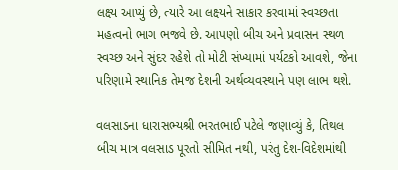લક્ષ્ય આપ્યું છે, ત્યારે આ લક્ષ્યને સાકાર કરવામાં સ્વચ્છતા મહત્વનો ભાગ ભજવે છે. આપણો બીચ અને પ્રવાસન સ્થળ સ્વચ્છ અને સુંદર રહેશે તો મોટી સંખ્યામાં પર્યટકો આવશે, જેના પરિણામે સ્થાનિક તેમજ દેશની અર્થવ્યવસ્થાને પણ લાભ થશે.

વલસાડના ધારાસભ્યશ્રી ભરતભાઈ પટેલે જણાવ્યું કે, તિથલ બીચ માત્ર વલસાડ પૂરતો સીમિત નથી, પરંતુ દેશ-વિદેશમાંથી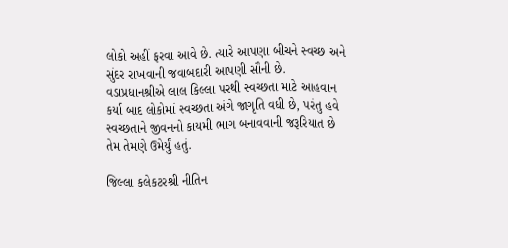લોકો અહીં ફરવા આવે છે. ત્યારે આપણા બીચને સ્વચ્છ અને સુંદર રાખવાની જવાબદારી આપણી સૌની છે. વડાપ્રધાનશ્રીએ લાલ કિલ્લા પરથી સ્વચ્છતા માટે આહવાન કર્યા બાદ લોકોમાં સ્વચ્છતા અંગે જાગૃતિ વધી છે, પરંતુ હવે સ્વચ્છતાને જીવનનો કાયમી ભાગ બનાવવાની જરૂરિયાત છે તેમ તેમણે ઉમેર્યું હતું.

જિલ્લા કલેકટરશ્રી નીતિન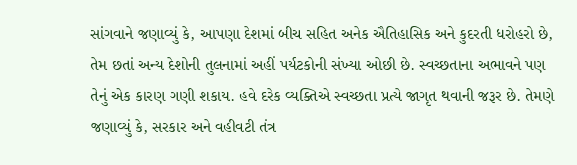સાંગવાને જણાવ્યું કે, આપણા દેશમાં બીચ સહિત અનેક ઐતિહાસિક અને કુદરતી ધરોહરો છે, તેમ છતાં અન્ય દેશોની તુલનામાં અહીં પર્યટકોની સંખ્યા ઓછી છે. સ્વચ્છતાના અભાવને પણ તેનું એક કારણ ગણી શકાય. હવે દરેક વ્યક્તિએ સ્વચ્છતા પ્રત્યે જાગૃત થવાની જરૂર છે. તેમણે જણાવ્યું કે, સરકાર અને વહીવટી તંત્ર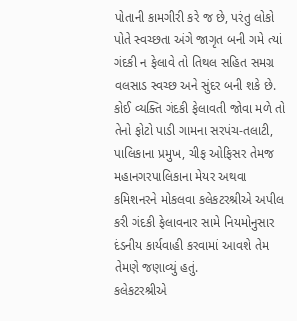પોતાની કામગીરી કરે જ છે, પરંતુ લોકો પોતે સ્વચ્છતા અંગે જાગૃત બની ગમે ત્યાં ગંદકી ન ફેલાવે તો તિથલ સહિત સમગ્ર વલસાડ સ્વચ્છ અને સુંદર બની શકે છે. કોઈ વ્યક્તિ ગંદકી ફેલાવતી જોવા મળે તો તેનો ફોટો પાડી ગામના સરપંચ-તલાટી, પાલિકાના પ્રમુખ, ચીફ ઓફિસર તેમજ મહાનગરપાલિકાના મેયર અથવા કમિશનરને મોકલવા કલેકટરશ્રીએ અપીલ કરી ગંદકી ફેલાવનાર સામે નિયમોનુસાર દંડનીય કાર્યવાહી કરવામાં આવશે તેમ તેમણે જણાવ્યું હતું.
કલેકટરશ્રીએ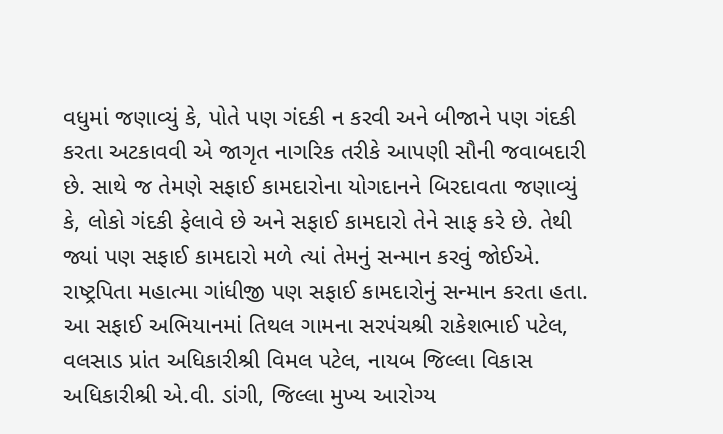વધુમાં જણાવ્યું કે, પોતે પણ ગંદકી ન કરવી અને બીજાને પણ ગંદકી કરતા અટકાવવી એ જાગૃત નાગરિક તરીકે આપણી સૌની જવાબદારી છે. સાથે જ તેમણે સફાઈ કામદારોના યોગદાનને બિરદાવતા જણાવ્યું કે, લોકો ગંદકી ફેલાવે છે અને સફાઈ કામદારો તેને સાફ કરે છે. તેથી જ્યાં પણ સફાઈ કામદારો મળે ત્યાં તેમનું સન્માન કરવું જોઈએ. રાષ્ટ્રપિતા મહાત્મા ગાંધીજી પણ સફાઈ કામદારોનું સન્માન કરતા હતા.
આ સફાઈ અભિયાનમાં તિથલ ગામના સરપંચશ્રી રાકેશભાઈ પટેલ, વલસાડ પ્રાંત અધિકારીશ્રી વિમલ પટેલ, નાયબ જિલ્લા વિકાસ અધિકારીશ્રી એ.વી. ડાંગી, જિલ્લા મુખ્ય આરોગ્ય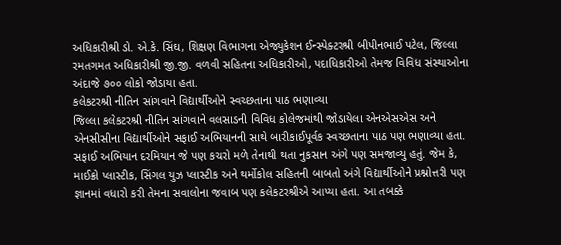અધિકારીશ્રી ડો. એ.કે. સિંઘ, શિક્ષણ વિભાગના એજ્યુકેશન ઈન્સ્પેક્ટરશ્રી બીપીનભાઈ પટેલ, જિલ્લા રમતગમત અધિકારીશ્રી જી.જી. વળવી સહિતના અધિકારીઓ, પદાધિકારીઓ તેમજ વિવિધ સંસ્થાઓના અંદાજે ૭૦૦ લોકો જોડાયા હતા.
કલેકટરશ્રી નીતિન સાંગવાને વિદ્યાર્થીઓને સ્વચ્છતાના પાઠ ભણાવ્યા
જિલ્લા કલેકટરશ્રી નીતિન સાંગવાને વલસાડની વિવિધ કોલેજમાંથી જોડાયેલા એનએસએસ અને એનસીસીના વિદ્યાર્થીઓને સફાઈ અભિયાનની સાથે બારીકાઈપૂર્વક સ્વચ્છતાના પાઠ પણ ભણાવ્યા હતા. સફાઈ અભિયાન દરમિયાન જે પણ કચરો મળે તેનાથી થતા નુકસાન અંગે પણ સમજાવ્યુ હતું. જેમ કે, માઈક્રો પ્લાસ્ટીક, સિંગલ યુઝ પ્લાસ્ટીક અને થર્મોકોલ સહિતની બાબતો અંગે વિદ્યાર્થીઓને પ્રશ્નોત્તરી પણ જ્ઞાનમાં વધારો કરી તેમના સવાલોના જવાબ પણ કલેકટરશ્રીએ આપ્યા હતા. આ તબક્કે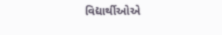વિદ્યાર્થીઓએ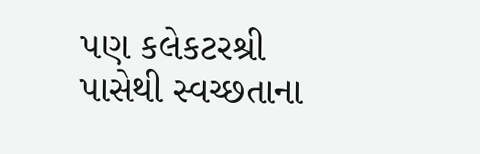પણ કલેકટરશ્રી પાસેથી સ્વચ્છતાના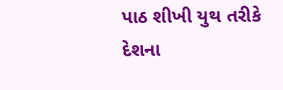પાઠ શીખી યુથ તરીકે દેશના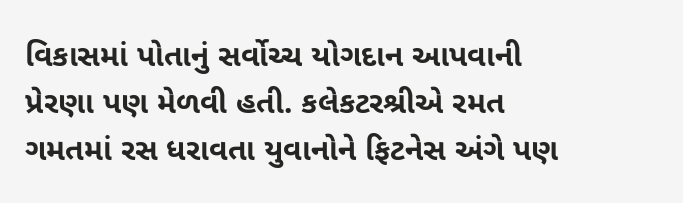વિકાસમાં પોતાનું સર્વોચ્ચ યોગદાન આપવાની પ્રેરણા પણ મેળવી હતી. કલેકટરશ્રીએ રમત ગમતમાં રસ ધરાવતા યુવાનોને ફિટનેસ અંગે પણ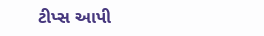ટીપ્સ આપી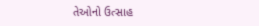તેઓનો ઉત્સાહ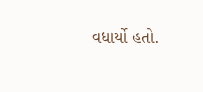વધાર્યો હતો.